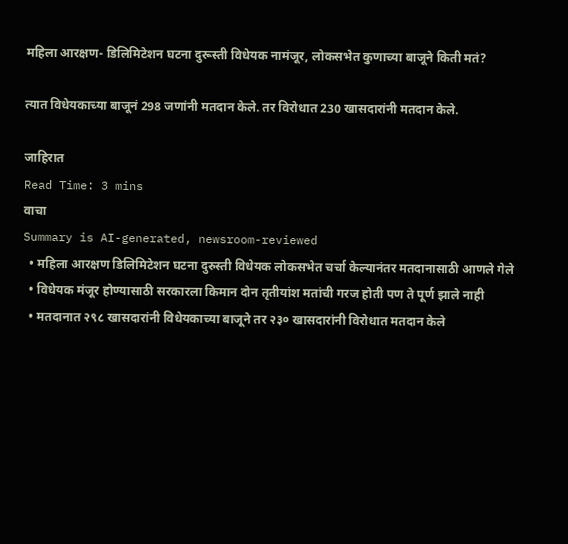महिला आरक्षण- डिलिमिटेशन घटना दुरूस्ती विधेयक नामंजूर, लोकसभेत कुणाच्या बाजूने किती मतं?

त्यात विधेयकाच्या बाजूनं 298 जणांनी मतदान केले. तर विरोधात 230 खासदारांनी मतदान केले.

जाहिरात
Read Time: 3 mins
वाचा
Summary is AI-generated, newsroom-reviewed
  • महिला आरक्षण डिलिमिटेशन घटना दुरुस्ती विधेयक लोकसभेत चर्चा केल्यानंतर मतदानासाठी आणले गेले
  • विधेयक मंजूर होण्यासाठी सरकारला किमान दोन तृतीयांश मतांची गरज होती पण ते पूर्ण झाले नाही
  • मतदानात २९८ खासदारांनी विधेयकाच्या बाजूने तर २३० खासदारांनी विरोधात मतदान केले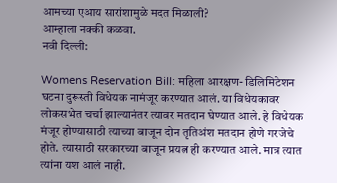आमच्या एआय सारांशामुळे मदत मिळाली?
आम्हाला नक्की कळवा.
नवी दिल्ली:

Womens Reservation Bill: महिला आरक्षण- डिलिमिटेशन घटना दुरूस्ती विधेयक नामंजूर करण्यात आलं. या विधेयकावर लोकसभेत चर्चा झाल्यानंतर त्यावर मतदान घेण्यात आले. हे विधेयक मंजूर होण्यासाठी त्याच्या बाजून दोन तृतिअंश मतदान होणे गरजेचे होते. त्यासाठी सरकारच्या बाजून प्रयत्न ही करण्यात आले. मात्र त्यात त्यांना यश आलं नाही.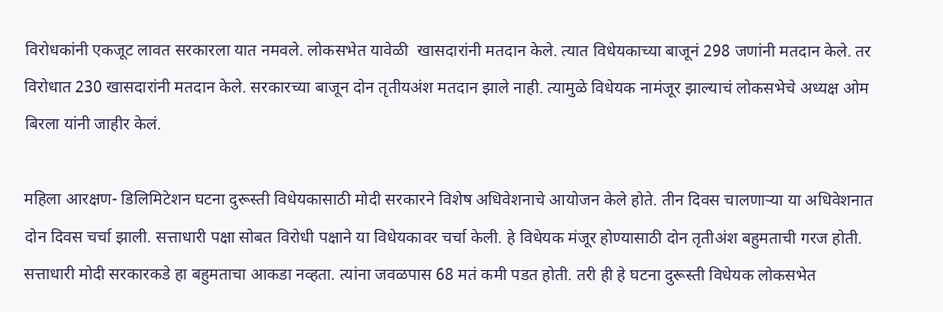विरोधकांनी एकजूट लावत सरकारला यात नमवले. लोकसभेत यावेळी  खासदारांनी मतदान केले. त्यात विधेयकाच्या बाजूनं 298 जणांनी मतदान केले. तर विरोधात 230 खासदारांनी मतदान केले. सरकारच्या बाजून दोन तृतीयअंश मतदान झाले नाही. त्यामुळे विधेयक नामंजूर झाल्याचं लोकसभेचे अध्यक्ष ओम बिरला यांनी जाहीर केलं.

महिला आरक्षण- डिलिमिटेशन घटना दुरूस्ती विधेयकासाठी मोदी सरकारने विशेष अधिवेशनाचे आयोजन केले होते. तीन दिवस चालणाऱ्या या अधिवेशनात दोन दिवस चर्चा झाली. सत्ताधारी पक्षा सोबत विरोधी पक्षाने या विधेयकावर चर्चा केली. हे विधेयक मंजूर होण्यासाठी दोन तृतीअंश बहुमताची गरज होती. सत्ताधारी मोदी सरकारकडे हा बहुमताचा आकडा नव्हता. त्यांना जवळपास 68 मतं कमी पडत होती. तरी ही हे घटना दुरूस्ती विधेयक लोकसभेत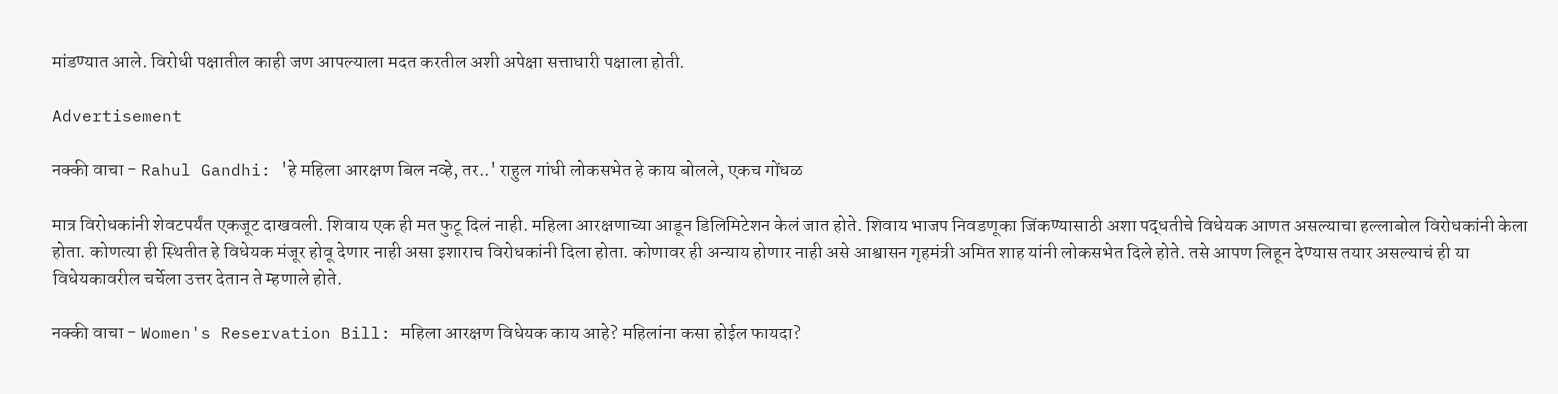मांडण्यात आले. विरोधी पक्षातील काही जण आपल्याला मदत करतील अशी अपेक्षा सत्ताधारी पक्षाला होती.

Advertisement

नक्की वाचा - Rahul Gandhi: 'हे महिला आरक्षण बिल नव्हे, तर..' राहुल गांधी लोकसभेत हे काय बोलले, एकच गोंधळ

मात्र विरोधकांनी शेवटपर्यंत एकजूट दाखवली. शिवाय एक ही मत फुटू दिलं नाही. महिला आरक्षणाच्या आडून डिलिमिटेशन केलं जात होते. शिवाय भाजप निवडणूका जिंकण्यासाठी अशा पद्धतीचे विधेयक आणत असल्याचा हल्लाबोल विरोधकांनी केला होता. कोणत्या ही स्थितीत हे विधेयक मंजूर होवू देणार नाही असा इशाराच विरोधकांनी दिला होता. कोणावर ही अन्याय होणार नाही असे आश्वासन गृहमंत्री अमित शाह यांनी लोकसभेत दिले होते. तसे आपण लिहून देण्यास तयार असल्याचं ही या विधेयकावरील चर्चेला उत्तर देतान ते म्हणाले होते.

नक्की वाचा - Women's Reservation Bill: महिला आरक्षण विधेयक काय आहे? महिलांना कसा होईल फायदा?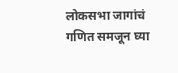लोकसभा जागांचं गणित समजून घ्या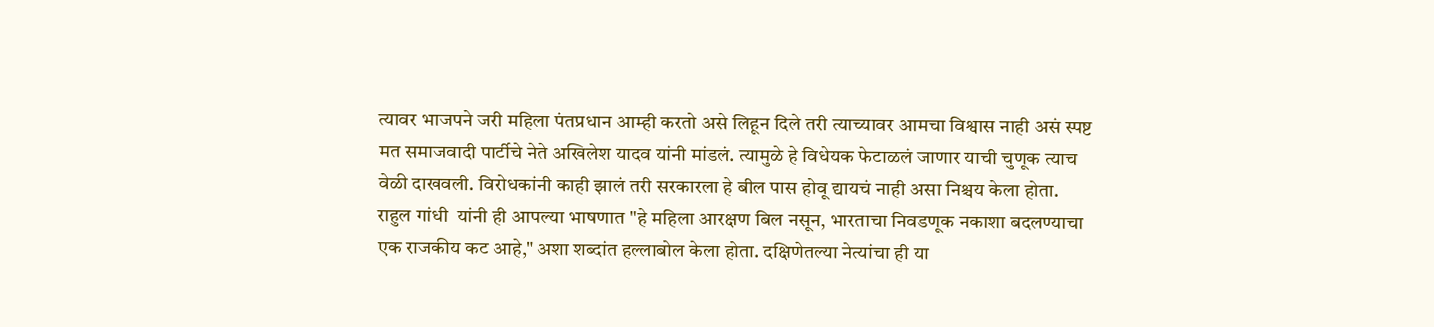त्यावर भाजपने जरी महिला पंतप्रधान आम्ही करतो असे लिहून दिले तरी त्याच्यावर आमचा विश्वास नाही असं स्पष्ट मत समाजवादी पार्टीचे नेते अखिलेश यादव यांनी मांडलं. त्यामुळे हे विधेयक फेटाळलं जाणार याची चुणूक त्याच वेळी दाखवली. विरोधकांनी काही झालं तरी सरकारला हे बील पास होवू द्यायचं नाही असा निश्चय केला होता. राहुल गांधी  यांनी ही आपल्या भाषणात "हे महिला आरक्षण बिल नसून, भारताचा निवडणूक नकाशा बदलण्याचा एक राजकीय कट आहे," अशा शब्दांत हल्लाबोल केला होता. दक्षिणेतल्या नेत्यांचा ही या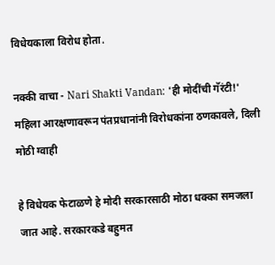विधेयकाला विरोध होता.

नक्की वाचा - Nari Shakti Vandan: 'ही मोदींची गॅरंटी!' महिला आरक्षणावरून पंतप्रधानांनी विरोधकांना ठणकावले, दिली मोठी ग्वाही

हे विधेयक फेटाळणे हे मोदी सरकारसाठी मोठा धक्का समजला जात आहे. सरकारकडे बहुमत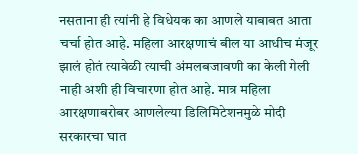नसताना ही त्यांनी हे विधेयक का आणले याबाबत आता चर्चा होत आहे. महिला आरक्षणाचं बील या आधीच मंजूर झालं होतं त्यावेळी त्याची अंमलबजावणी का केली गेली नाही अशी ही विचारणा होत आहे. मात्र महिला आरक्षणाबरोबर आणलेल्या डिलिमिटेशनमुळे मोदी सरकारचा घात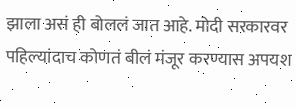झाला असं ही बोललं जात आहे. मोदी सरकारवर पहिल्यांदाच कोणतं बीलं मंजूर करण्यास अपयश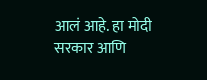आलं आहे. हा मोदी सरकार आणि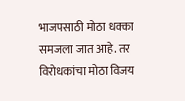भाजपसाठी मोठा धक्का समजला जात आहे. तर विरोधकांचा मोठा विजय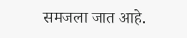समजला जात आहे.